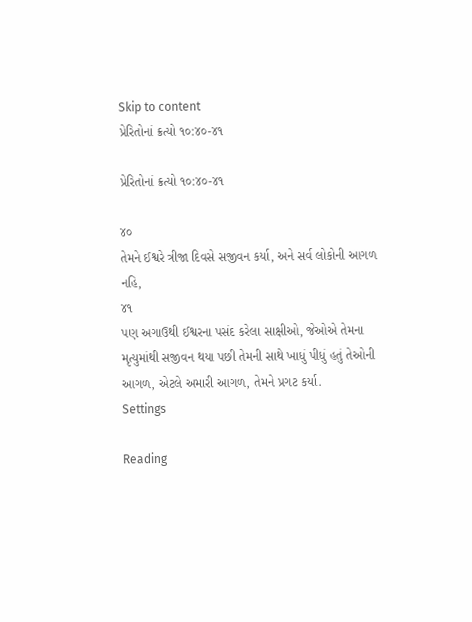Skip to content
પ્રેરિતોનાં ક્રત્યો ૧૦:૪૦-૪૧

પ્રેરિતોનાં ક્રત્યો ૧૦:૪૦-૪૧

૪૦
તેમને ઈશ્વરે ત્રીજા દિવસે સજીવન કર્યા, અને સર્વ લોકોની આગળ નહિ,
૪૧
પણ અગાઉથી ઈશ્વરના પસંદ કરેલા સાક્ષીઓ, જેઓએ તેમના મૃત્યુમાંથી સજીવન થયા પછી તેમની સાથે ખાધું પીધું હતું તેઓની આગળ, એટલે અમારી આગળ, તેમને પ્રગટ કર્યા.
Settings

Reading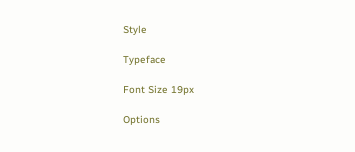Style

Typeface

Font Size 19px

Options